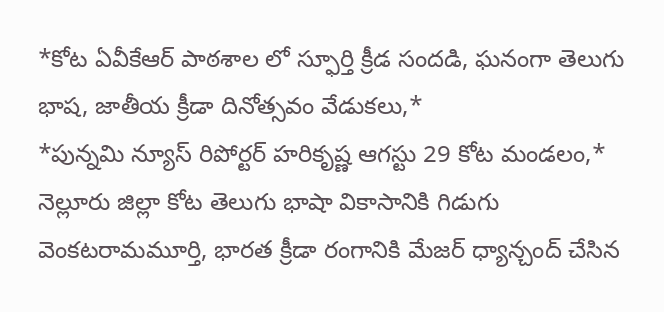*కోట ఏవీకేఆర్ పాఠశాల లో స్ఫూర్తి క్రీడ సందడి, ఘనంగా తెలుగు భాష, జాతీయ క్రీడా దినోత్సవం వేడుకలు,*
*పున్నమి న్యూస్ రిపోర్టర్ హరికృష్ణ ఆగస్టు 29 కోట మండలం,*
నెల్లూరు జిల్లా కోట తెలుగు భాషా వికాసానికి గిడుగు వెంకటరామమూర్తి, భారత క్రీడా రంగానికి మేజర్ ధ్యాన్చంద్ చేసిన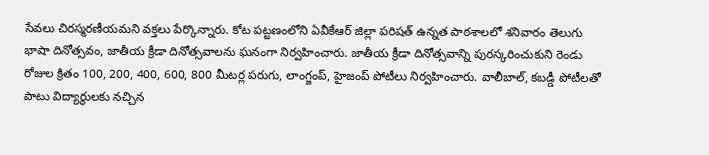సేవలు చిరస్మరణీయమని వక్తలు పేర్కొన్నారు. కోట పట్టణంలోని ఏవీకేఆర్ జిల్లా పరిషత్ ఉన్నత పాఠశాలలో శనివారం తెలుగు భాషా దినోత్సవం, జాతీయ క్రీడా దినోత్సవాలను ఘనంగా నిర్వహించారు. జాతీయ క్రీడా దినోత్సవాన్ని పురస్కరించుకుని రెండు రోజుల క్రితం 100, 200, 400, 600, 800 మీటర్ల పరుగు, లాంగ్జంప్, హైజంప్ పోటీలు నిర్వహించారు. వాలీబాల్, కబడ్డీ పోటీలతో పాటు విద్యార్థులకు నచ్చిన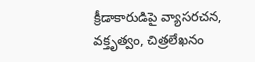క్రీడాకారుడిపై వ్యాసరచన, వక్తృత్వం, చిత్రలేఖనం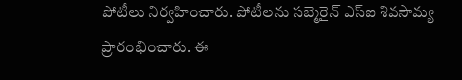పోటీలు నిర్వహించారు. పోటీలను సబ్మెరైన్ ఎస్ఐ శివసౌమ్య ప్రారంభించారు. ఈ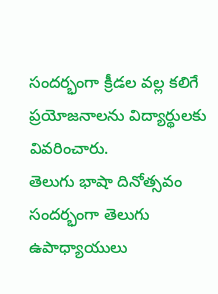సందర్భంగా క్రీడల వల్ల కలిగే ప్రయోజనాలను విద్యార్థులకు వివరించారు.
తెలుగు భాషా దినోత్సవం సందర్భంగా తెలుగు ఉపాధ్యాయులు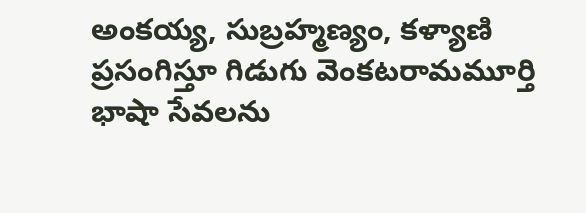అంకయ్య, సుబ్రహ్మణ్యం, కళ్యాణి ప్రసంగిస్తూ గిడుగు వెంకటరామమూర్తి భాషా సేవలను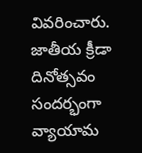వివరించారు. జాతీయ క్రీడా దినోత్సవం సందర్భంగా వ్యాయామ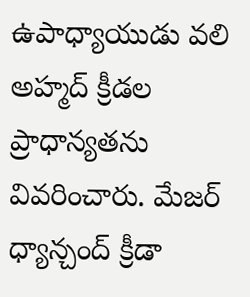ఉపాధ్యాయుడు వలి అహ్మద్ క్రీడల ప్రాధాన్యతను వివరించారు. మేజర్ ధ్యాన్చంద్ క్రీడా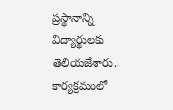ప్రస్థానాన్ని విద్యార్థులకు తెలియజేశారు. కార్యక్రమంలో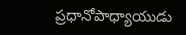ప్రధానోపాధ్యాయుడు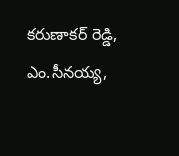కరుణాకర్ రెడ్డి, ఎం.సీనయ్య,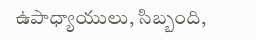ఉపాధ్యాయులు, సిబ్బంది,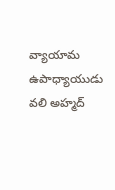వ్యాయామ ఉపాధ్యాయుడు వలి అహ్మద్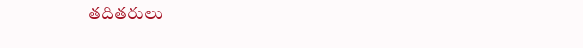తదితరులు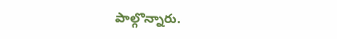పాల్గొన్నారు.